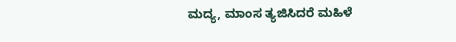ಮದ್ಯ, ಮಾಂಸ ತ್ಯಜಿಸಿದರೆ ಮಹಿಳೆ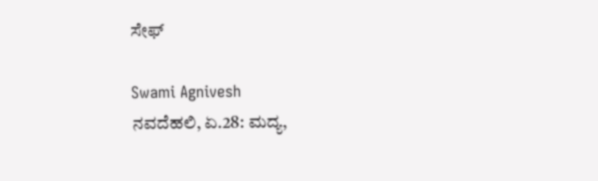ಸೇಫ್

Swami Agnivesh
ನವದೆಹಲಿ, ಏ.28: ಮದ್ಯ,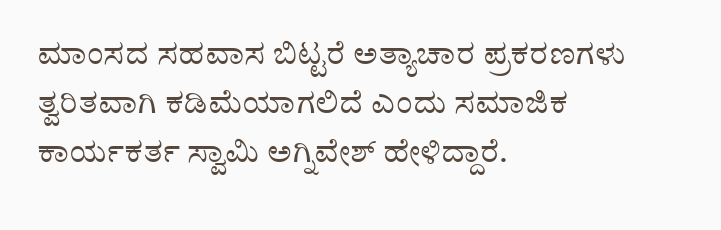ಮಾಂಸದ ಸಹವಾಸ ಬಿಟ್ಟರೆ ಅತ್ಯಾಚಾರ ಪ್ರಕರಣಗಳು ತ್ವರಿತವಾಗಿ ಕಡಿಮೆಯಾಗಲಿದೆ ಎಂದು ಸಮಾಜಿಕ ಕಾರ್ಯಕರ್ತ ಸ್ವಾಮಿ ಅಗ್ನಿವೇಶ್ ಹೇಳಿದ್ದಾರೆ.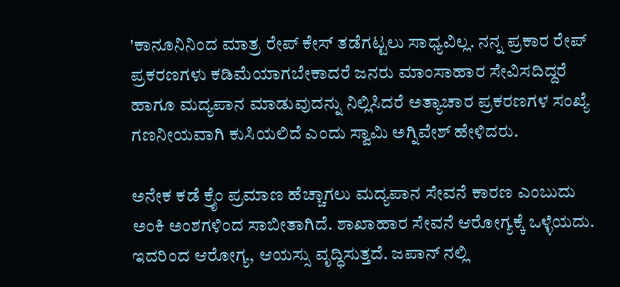'ಕಾನೂನಿನಿಂದ ಮಾತ್ರ ರೇಪ್ ಕೇಸ್ ತಡೆಗಟ್ಟಲು ಸಾಧ್ಯವಿಲ್ಲ. ನನ್ನ ಪ್ರಕಾರ ರೇಪ್ ಪ್ರಕರಣಗಳು ಕಡಿಮೆಯಾಗಬೇಕಾದರೆ ಜನರು ಮಾಂಸಾಹಾರ ಸೇವಿಸದಿದ್ದರೆ ಹಾಗೂ ಮದ್ಯಪಾನ ಮಾಡುವುದನ್ನು ನಿಲ್ಲಿಸಿದರೆ ಅತ್ಯಾಚಾರ ಪ್ರಕರಣಗಳ ಸಂಖ್ಯೆ ಗಣನೀಯವಾಗಿ ಕುಸಿಯಲಿದೆ ಎಂದು ಸ್ವಾಮಿ ಅಗ್ನಿವೇಶ್ ಹೇಳಿದರು.

ಅನೇಕ ಕಡೆ ಕ್ರೈಂ ಪ್ರಮಾಣ ಹೆಚ್ಚಾಗಲು ಮದ್ಯಪಾನ ಸೇವನೆ ಕಾರಣ ಎಂಬುದು ಅಂಕಿ ಅಂಶಗಳಿಂದ ಸಾಬೀತಾಗಿದೆ. ಶಾಖಾಹಾರ ಸೇವನೆ ಆರೋಗ್ಯಕ್ಕೆ ಒಳ್ಳೆಯದು. ಇದರಿಂದ ಆರೋಗ್ಯ, ಆಯಸ್ಸು ವೃದ್ಧಿಸುತ್ತದೆ. ಜಪಾನ್ ನಲ್ಲಿ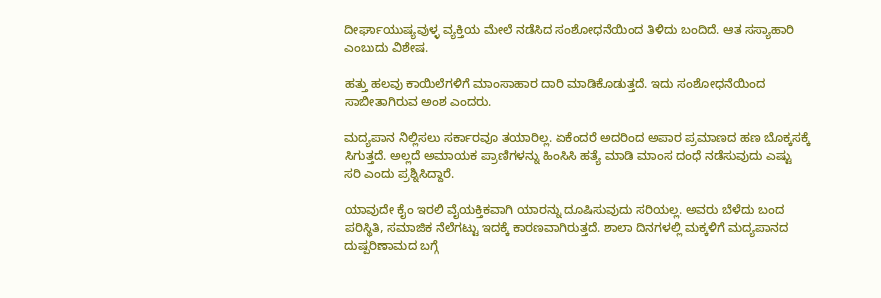ದೀರ್ಘಾಯುಷ್ಯವುಳ್ಳ ವ್ಯಕ್ತಿಯ ಮೇಲೆ ನಡೆಸಿದ ಸಂಶೋಧನೆಯಿಂದ ತಿಳಿದು ಬಂದಿದೆ. ಆತ ಸಸ್ಯಾಹಾರಿ ಎಂಬುದು ವಿಶೇಷ.

ಹತ್ತು ಹಲವು ಕಾಯಿಲೆಗಳಿಗೆ ಮಾಂಸಾಹಾರ ದಾರಿ ಮಾಡಿಕೊಡುತ್ತದೆ. ಇದು ಸಂಶೋಧನೆಯಿಂದ ಸಾಬೀತಾಗಿರುವ ಅಂಶ ಎಂದರು.

ಮದ್ಯಪಾನ ನಿಲ್ಲಿಸಲು ಸರ್ಕಾರವೂ ತಯಾರಿಲ್ಲ. ಏಕೆಂದರೆ ಅದರಿಂದ ಅಪಾರ ಪ್ರಮಾಣದ ಹಣ ಬೊಕ್ಕಸಕ್ಕೆ ಸಿಗುತ್ತದೆ. ಅಲ್ಲದೆ ಅಮಾಯಕ ಪ್ರಾಣಿಗಳನ್ನು ಹಿಂಸಿಸಿ ಹತ್ಯೆ ಮಾಡಿ ಮಾಂಸ ದಂಧೆ ನಡೆಸುವುದು ಎಷ್ಟು ಸರಿ ಎಂದು ಪ್ರಶ್ನಿಸಿದ್ದಾರೆ.

ಯಾವುದೇ ಕೈಂ ಇರಲಿ ವೈಯಕ್ತಿಕವಾಗಿ ಯಾರನ್ನು ದೂಷಿಸುವುದು ಸರಿಯಲ್ಲ. ಅವರು ಬೆಳೆದು ಬಂದ ಪರಿಸ್ಥಿತಿ, ಸಮಾಜಿಕ ನೆಲೆಗಟ್ಟು ಇದಕ್ಕೆ ಕಾರಣವಾಗಿರುತ್ತದೆ. ಶಾಲಾ ದಿನಗಳಲ್ಲಿ ಮಕ್ಕಳಿಗೆ ಮದ್ಯಪಾನದ ದುಷ್ಪರಿಣಾಮದ ಬಗ್ಗೆ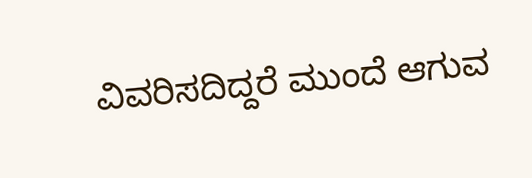ವಿವರಿಸದಿದ್ದರೆ ಮುಂದೆ ಆಗುವ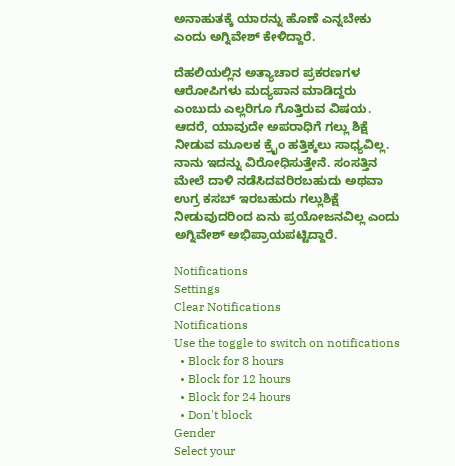ಅನಾಹುತಕ್ಕೆ ಯಾರನ್ನು ಹೊಣೆ ಎನ್ನಬೇಕು ಎಂದು ಅಗ್ನಿವೇಶ್ ಕೇಳಿದ್ದಾರೆ.

ದೆಹಲಿಯಲ್ಲಿನ ಅತ್ಯಾಚಾರ ಪ್ರಕರಣಗಳ ಆರೋಪಿಗಳು ಮದ್ಯಪಾನ ಮಾಡಿದ್ದರು ಎಂಬುದು ಎಲ್ಲರಿಗೂ ಗೊತ್ತಿರುವ ವಿಷಯ. ಆದರೆ, ಯಾವುದೇ ಅಪರಾಧಿಗೆ ಗಲ್ಲು ಶಿಕ್ಷೆ ನೀಡುವ ಮೂಲಕ ಕ್ರೈಂ ಹತ್ತಿಕ್ಕಲು ಸಾಧ್ಯವಿಲ್ಲ. ನಾನು ಇದನ್ನು ವಿರೋಧಿಸುತ್ತೇನೆ. ಸಂಸತ್ತಿನ ಮೇಲೆ ದಾಳಿ ನಡೆಸಿದವರಿರಬಹುದು ಅಥವಾ ಉಗ್ರ ಕಸಬ್ ಇರಬಹುದು ಗಲ್ಲುಶಿಕ್ಷೆ ನೀಡುವುದರಿಂದ ಏನು ಪ್ರಯೋಜನವಿಲ್ಲ ಎಂದು ಅಗ್ನಿವೇಶ್ ಅಭಿಪ್ರಾಯಪಟ್ಟಿದ್ದಾರೆ.

Notifications
Settings
Clear Notifications
Notifications
Use the toggle to switch on notifications
  • Block for 8 hours
  • Block for 12 hours
  • Block for 24 hours
  • Don't block
Gender
Select your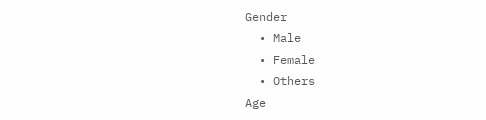Gender
  • Male
  • Female
  • Others
Age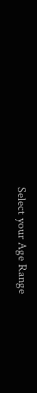Select your Age Range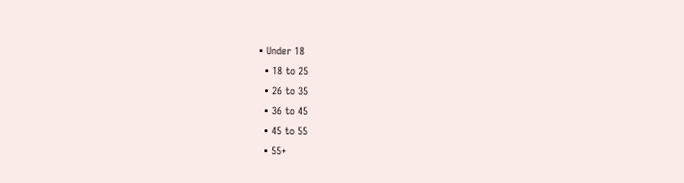• Under 18
  • 18 to 25
  • 26 to 35
  • 36 to 45
  • 45 to 55
  • 55+